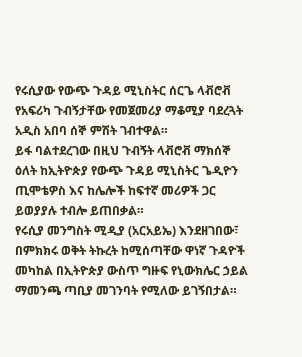የሩሲያው የውጭ ጉዳይ ሚኒስትር ሰርጌ ላቭሮቭ የአፍሪካ ጉብኝታቸው የመጀመሪያ ማቆሚያ ባደረጓት አዲስ አበባ ሰኞ ምሽት ገብተዋል።
ይፋ ባልተደረገው በዚህ ጉብኝት ላቭሮቭ ማክሰኞ ዕለት ከኢትዮጵያ የውጭ ጉዳይ ሚኒስትር ጌዲዮን ጢሞቴዎስ እና ከሌሎች ከፍተኛ መሪዎች ጋር ይወያያሉ ተብሎ ይጠበቃል።
የሩሲያ መንግስት ሚዲያ (አርአይኤ) እንደዘገበው፣ በምክክሩ ወቅት ትኩረት ከሚሰጣቸው ዋነኛ ጉዳዮች መካከል በኢትዮጵያ ውስጥ ግዙፍ የኒውክሌር ኃይል ማመንጫ ጣቢያ መገንባት የሚለው ይገኝበታል።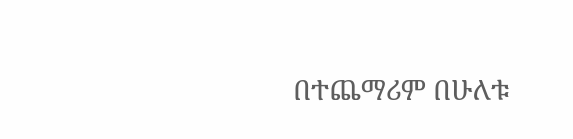በተጨማሪም በሁለቱ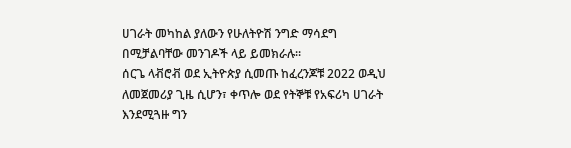ሀገራት መካከል ያለውን የሁለትዮሽ ንግድ ማሳደግ በሚቻልባቸው መንገዶች ላይ ይመክራሉ።
ሰርጌ ላቭሮቭ ወደ ኢትዮጵያ ሲመጡ ከፈረንጆቹ 2022 ወዲህ ለመጀመሪያ ጊዜ ሲሆን፣ ቀጥሎ ወደ የትኞቹ የአፍሪካ ሀገራት እንደሚጓዙ ግን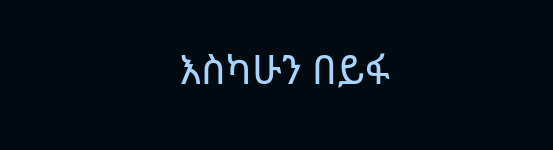እስካሁን በይፋ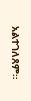አልተገለጸም።